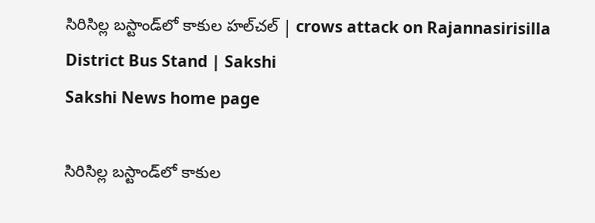సిరిసిల్ల బస్టాండ్‌లో కాకుల హల్‌చల్‌ | crows attack on Rajannasirisilla District Bus Stand | Sakshi
Sakshi News home page

సిరిసిల్ల బస్టాండ్‌లో కాకుల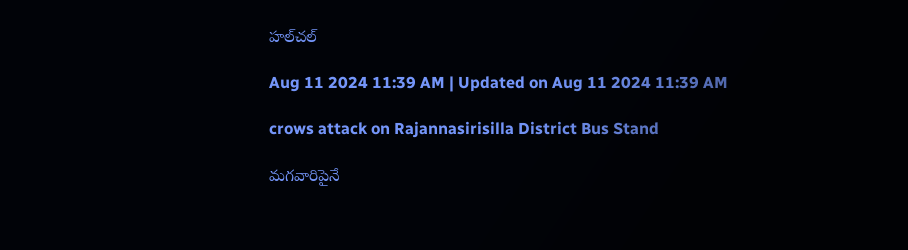హల్‌చల్‌

Aug 11 2024 11:39 AM | Updated on Aug 11 2024 11:39 AM

crows attack on Rajannasirisilla District Bus Stand

మగవారిపైనే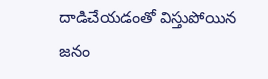దాడిచేయడంతో విస్తుపోయిన జనం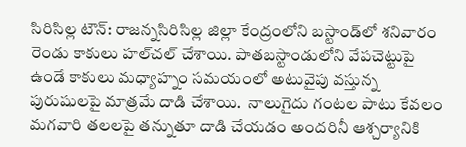సిరిసిల్ల టౌన్‌: రాజన్నసిరిసిల్ల జిల్లా కేంద్రంలోని బస్టాండ్‌లో శనివారం రెండు కాకులు హల్‌చల్‌ చేశాయి. పాతబస్టాండులోని వేపచెట్టుపై ఉండే కాకులు మధ్యాహ్నం సమయంలో అటువైపు వస్తున్న పురుషులపై మాత్రమే దాడి చేశాయి.  నాలుగైదు గంటల పాటు కేవలం మగవారి తలలపై తన్నుతూ దాడి చేయడం అందరినీ ఆశ్చర్యానికి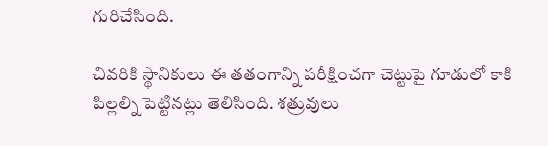గురిచేసింది.

చివరికి స్థానికులు ఈ తతంగాన్ని పరీక్షించగా చెట్టుపై గూడులో కాకి పిల్లల్ని పెట్టినట్లు తెలిసింది. శత్రువులు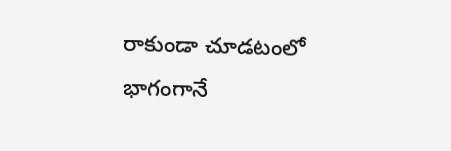రాకుండా చూడటంలో భాగంగానే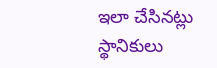ఇలా చేసినట్లు స్థానికులు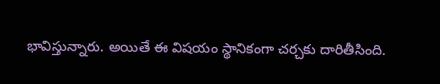భావిస్తున్నారు. అయితే ఈ విషయం స్థానికంగా చర్చకు దారితీసింది.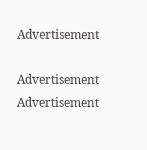Advertisement

Advertisement
Advertisement